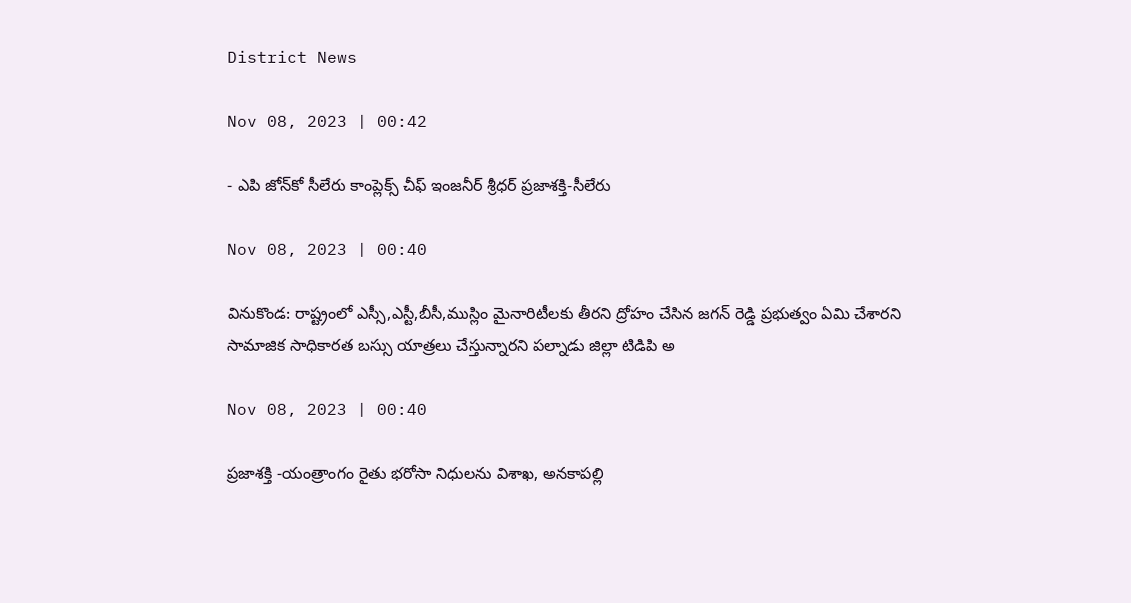District News

Nov 08, 2023 | 00:42

- ఎపి జోన్‌కో సీలేరు కాంప్లెక్స్‌ చీఫ్‌ ఇంజనీర్‌ శ్రీధర్‌ ప్రజాశక్తి-సీలేరు

Nov 08, 2023 | 00:40

వినుకొండ: రాష్ట్రంలో ఎస్సీ,ఎస్టీ,బీసీ,ముస్లిం మైనారిటీలకు తీరని ద్రోహం చేసిన జగన్‌ రెడ్డి ప్రభుత్వం ఏమి చేశారని సామాజిక సాధికారత బస్సు యాత్రలు చేస్తున్నారని పల్నాడు జిల్లా టిడిపి అ

Nov 08, 2023 | 00:40

ప్రజాశక్తి -యంత్రాంగం రైతు భరోసా నిధులను విశాఖ, అనకాపల్లి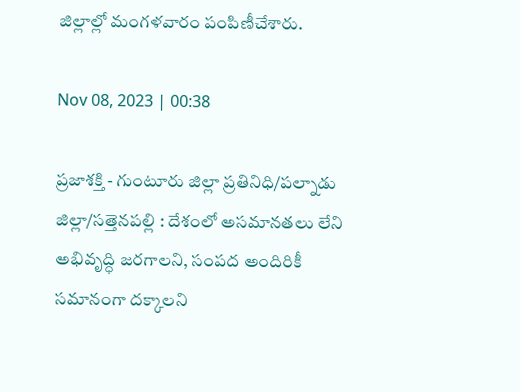జిల్లాల్లో మంగళవారం పంపిణీచేశారు.

Nov 08, 2023 | 00:38

ప్రజాశక్తి - గుంటూరు జిల్లా ప్రతినిధి/పల్నాడు జిల్లా/సత్తెనపల్లి : దేశంలో అసమానతలు లేని అభివృద్ధి జరగాలని, సంపద అందిరికీ సమానంగా దక్కాలని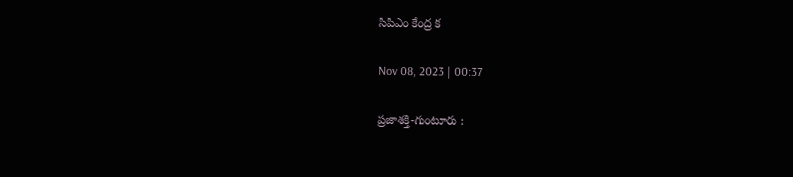సిపిఎం కేంద్ర క

Nov 08, 2023 | 00:37

ప్రజాశక్తి-గుంటూరు :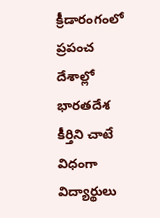క్రీడారంగంలో ప్రపంచ దేశాల్లో భారతదేశ కీర్తిని చాటే విధంగా విద్యార్థులు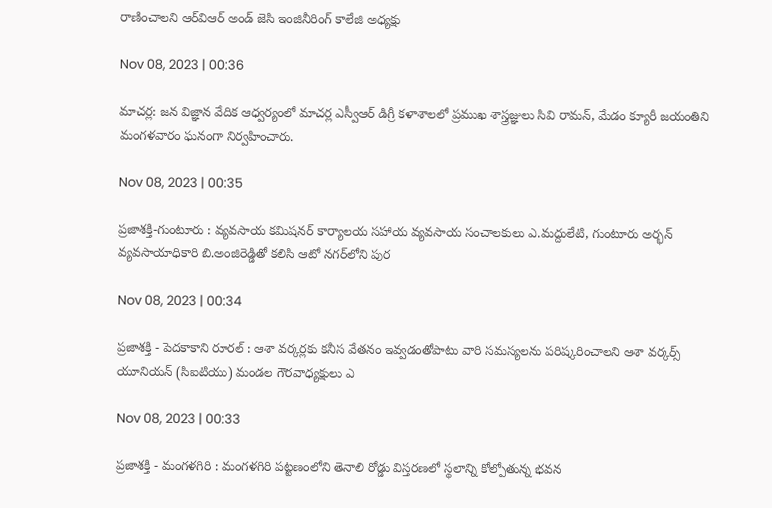రాణించాలని ఆర్‌విఆర్‌ అండ్‌ జెసి ఇంజినీరింగ్‌ కాలేజి అధ్యక్షు

Nov 08, 2023 | 00:36

మాచర్ల: జన విజ్ఞాన వేదిక ఆధ్వర్యంలో మాచర్ల ఎస్వీఆర్‌ డిగ్రీ కళాశాలలో ప్రముఖ శాస్త్రజ్ఞులు సివి రామన్‌, మేడం క్యూరీ జయంతిని మంగళవారం ఘనంగా నిర్వహించారు.

Nov 08, 2023 | 00:35

ప్రజాశక్తి-గుంటూరు : వ్యవసాయ కమిషనర్‌ కార్యాలయ సహాయ వ్యవసాయ సంచాలకులు ఎ.మద్దులేటి, గుంటూరు అర్భన్‌ వ్యవసాయాధికారి బి.అంజిరెడ్డితో కలిసి ఆటో నగర్‌లోని పుర

Nov 08, 2023 | 00:34

ప్రజాశక్తి - పెదకాకాని రూరల్‌ : ఆశా వర్కర్లకు కనీస వేతనం ఇవ్వడంతోపాటు వారి సమస్యలను పరిష్కరించాలని ఆశా వర్కర్స్‌ యూనియన్‌ (సిఐటియు) మండల గౌరవాధ్యక్షులు ఎ

Nov 08, 2023 | 00:33

ప్రజాశక్తి - మంగళగిరి : మంగళగిరి పట్టణంలోని తెనాలి రోడ్డు విస్తరణలో స్థలాన్ని కోల్పోతున్న భవన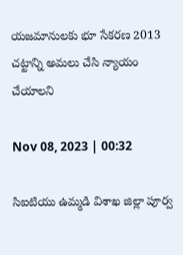యజమానులకు భూ సేకరణ 2013 చట్టాన్ని అమలు చేసి న్యాయం చేయాలని

Nov 08, 2023 | 00:32

సిఐటియు ఉమ్మడి విశాఖ జిల్లా పూర్వ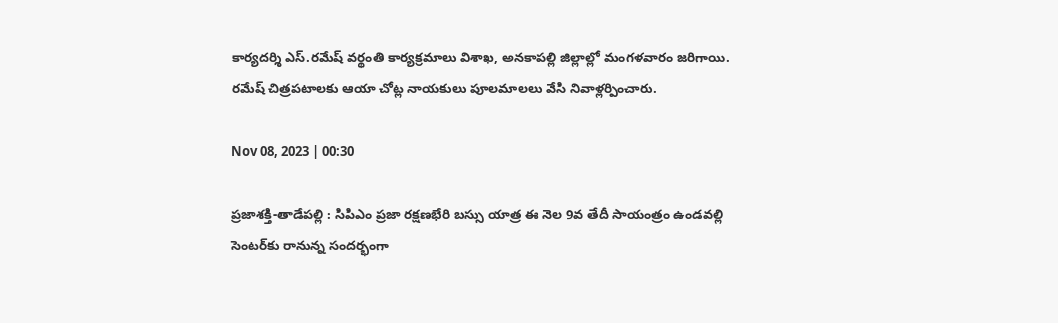కార్యదర్శి ఎస్‌.రమేష్‌ వర్థంతి కార్యక్రమాలు విశాఖ, అనకాపల్లి జిల్లాల్లో మంగళవారం జరిగాయి. రమేష్‌ చిత్రపటాలకు ఆయా చోట్ల నాయకులు పూలమాలలు వేసి నివాళ్లర్పించారు.

Nov 08, 2023 | 00:30

ప్రజాశక్తి-తాడేపల్లి : సిపిఎం ప్రజా రక్షణభేరి బస్సు యాత్ర ఈ నెల 9వ తేదీ సాయంత్రం ఉండవల్లి సెంటర్‌కు రానున్న సందర్భంగా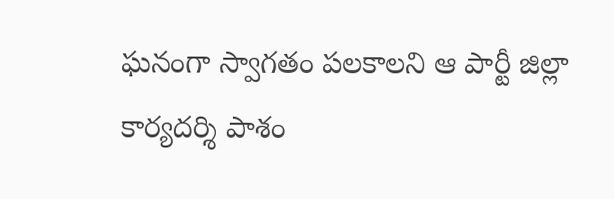ఘనంగా స్వాగతం పలకాలని ఆ పార్టీ జిల్లా కార్యదర్శి పాశం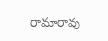రామారావు